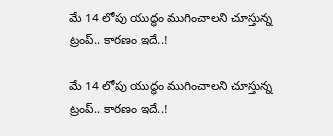మే 14 లోపు యుద్ధం ముగించాలని చూస్తున్న ట్రంప్.. కారణం ఇదే..!

మే 14 లోపు యుద్ధం ముగించాలని చూస్తున్న ట్రంప్.. కారణం ఇదే..!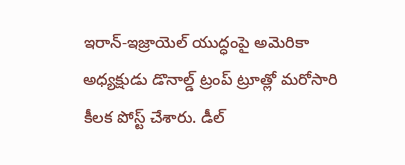ఇరాన్-ఇజ్రాయెల్ యుద్ధంపై అమెరికా అధ్యక్షుడు డొనాల్డ్ ట్రంప్ ట్రూత్లో మరోసారి కీలక పోస్ట్ చేశారు. డీల్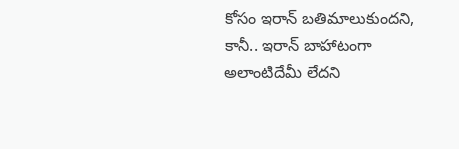కోసం ఇరాన్ బతిమాలుకుందని, కానీ.. ఇరాన్ బాహాటంగా అలాంటిదేమీ లేదని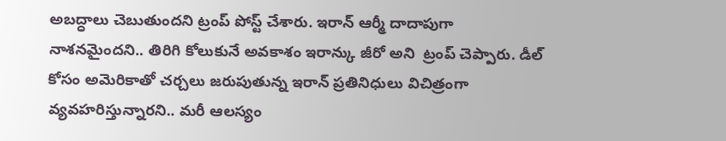అబద్ధాలు చెబుతుందని ట్రంప్ పోస్ట్ చేశారు. ఇరాన్ ఆర్మీ దాదాపుగా నాశనమైందని.. తిరిగి కోలుకునే అవకాశం ఇరాన్కు జీరో అని  ట్రంప్ చెప్పారు. డీల్ కోసం అమెరికాతో చర్చలు జరుపుతున్న ఇరాన్ ప్రతినిధులు విచిత్రంగా వ్యవహరిస్తున్నారని.. మరీ ఆలస్యం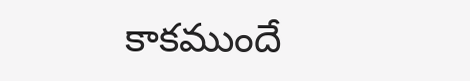కాకముందే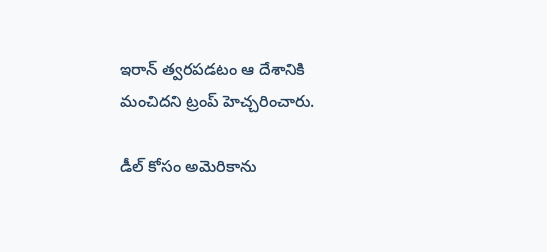ఇరాన్ త్వరపడటం ఆ దేశానికి మంచిదని ట్రంప్ హెచ్చరించారు.

డీల్ కోసం అమెరికాను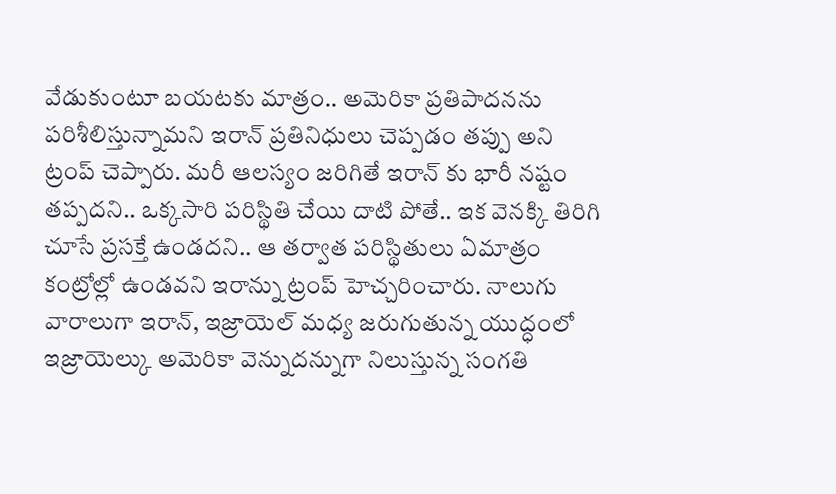వేడుకుంటూ బయటకు మాత్రం.. అమెరికా ప్రతిపాదనను పరిశీలిస్తున్నామని ఇరాన్ ప్రతినిధులు చెప్పడం తప్పు అని ట్రంప్ చెప్పారు. మరీ ఆలస్యం జరిగితే ఇరాన్ కు భారీ నష్టం తప్పదని.. ఒక్కసారి పరిస్థితి చేయి దాటి పోతే.. ఇక వెనక్కి తిరిగి చూసే ప్రసక్తే ఉండదని.. ఆ తర్వాత పరిస్థితులు ఏమాత్రం కంట్రోల్లో ఉండవని ఇరాన్ను ట్రంప్ హెచ్చరించారు. నాలుగు వారాలుగా ఇరాన్, ఇజ్రాయెల్ మధ్య జరుగుతున్న యుద్ధంలో ఇజ్రాయెల్కు అమెరికా వెన్నుదన్నుగా నిలుస్తున్న సంగతి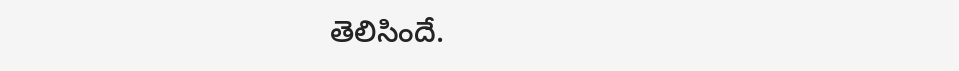తెలిసిందే.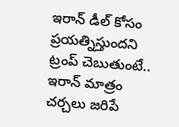ఇరాన్ డీల్ కోసం ప్రయత్నిస్తుందని ట్రంప్ చెబుతుంటే.. ఇరాన్ మాత్రం చర్చలు జరిపే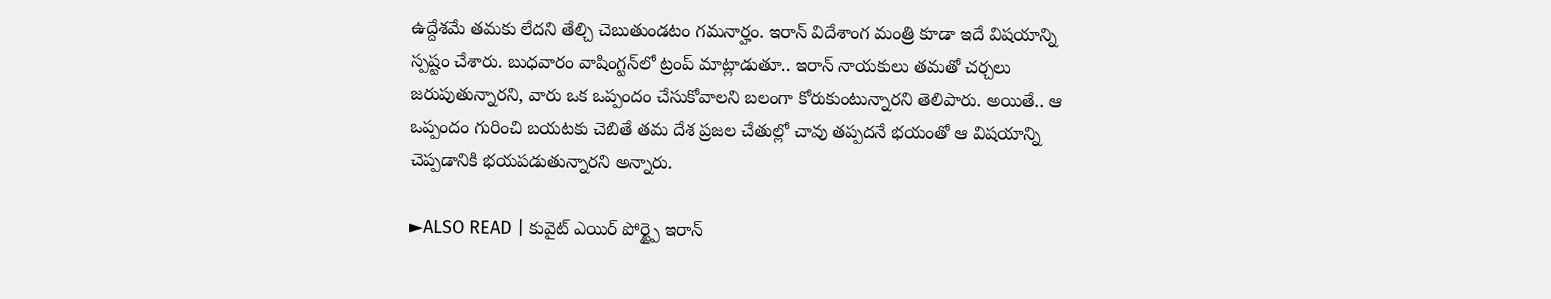ఉద్దేశమే తమకు లేదని తేల్చి చెబుతుండటం గమనార్హం. ఇరాన్ విదేశాంగ మంత్రి కూడా ఇదే విషయాన్ని స్పష్టం చేశారు. బుధవారం వాషింగ్టన్‌లో ట్రంప్ మాట్లాడుతూ.. ఇరాన్ నాయకులు తమతో చర్చలు జరుపుతున్నారని, వారు ఒక ఒప్పందం చేసుకోవాలని బలంగా కోరుకుంటున్నారని తెలిపారు. అయితే.. ఆ ఒప్పందం గురించి బయటకు చెబితే తమ దేశ ప్రజల చేతుల్లో చావు తప్పదనే భయంతో ఆ విషయాన్ని చెప్పడానికి భయపడుతున్నారని అన్నారు.

►ALSO READ | కువైట్ ఎయిర్ పోర్ట్పై ఇరాన్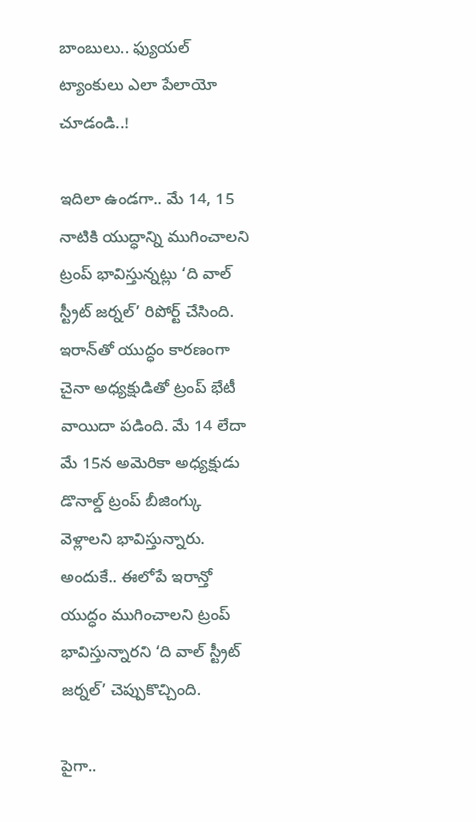బాంబులు.. ఫ్యుయల్ ట్యాంకులు ఎలా పేలాయో చూడండి..!

ఇదిలా ఉండగా.. మే 14, 15 నాటికి యుద్ధాన్ని ముగించాలని ట్రంప్ భావిస్తున్నట్లు ‘ది వాల్ స్ట్రీట్ జర్నల్’ రిపోర్ట్ చేసింది. ఇరాన్‌తో యుద్ధం కారణంగా చైనా అధ్యక్షుడితో ట్రంప్ భేటీ వాయిదా పడింది. మే 14 లేదా మే 15న అమెరికా అధ్యక్షుడు డొనాల్డ్ ట్రంప్ బీజింగ్కు వెళ్లాలని భావిస్తున్నారు. అందుకే.. ఈలోపే ఇరాన్తో యుద్ధం ముగించాలని ట్రంప్ భావిస్తున్నారని ‘ది వాల్ స్ట్రీట్ జర్నల్’ చెప్పుకొచ్చింది.

పైగా..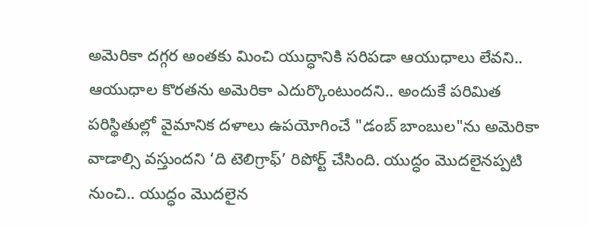అమెరికా దగ్గర అంతకు మించి యుద్ధానికి సరిపడా ఆయుధాలు లేవని.. ఆయుధాల కొరతను అమెరికా ఎదుర్కొంటుందని.. అందుకే పరిమిత పరిస్థితుల్లో వైమానిక దళాలు ఉపయోగించే "డంబ్ బాంబుల"ను అమెరికా వాడాల్సి వస్తుందని ‘ది టెలిగ్రాఫ్’ రిపోర్ట్ చేసింది. యుద్ధం మొదలైనప్పటి నుంచి.. యుద్ధం మొదలైన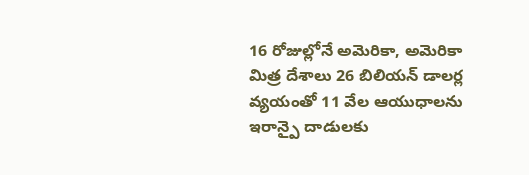16 రోజుల్లోనే అమెరికా, అమెరికా మిత్ర దేశాలు 26 బిలియన్ డాలర్ల వ్యయంతో 11 వేల ఆయుధాలను ఇరాన్పై దాడులకు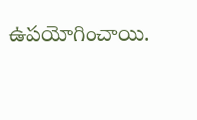ఉపయోగించాయి.